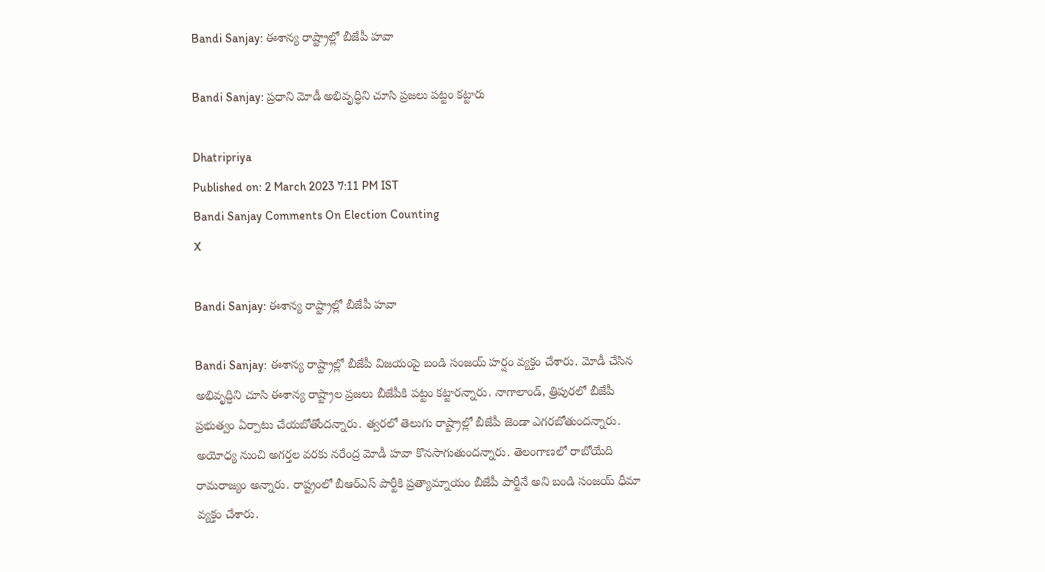Bandi Sanjay: ఈశాన్య రాష్ట్రాల్లో బీజేపీ హవా

Bandi Sanjay: ప్రధాని మోడీ అభివృద్ధిని చూసి ప్రజలు పట్టం కట్టారు

Dhatripriya
Published on: 2 March 2023 7:11 PM IST
Bandi Sanjay Comments On Election Counting
X

Bandi Sanjay: ఈశాన్య రాష్ట్రాల్లో బీజేపీ హవా

Bandi Sanjay: ఈశాన్య రాష్ట్రాల్లో బీజేపీ విజయంపై బండి సంజయ్ హర్షం వ్యక్తం చేశారు. మోడీ చేసిన అభివృద్ధిని చూసి ఈశాన్య రాష్ట్రాల ప్రజలు బీజేపీకి పట్టం కట్టారన్నారు. నాగాలాండ్, త్రిపురలో బీజేపీ ప్రభుత్వం ఏర్పాటు చేయబోతోందన్నారు. త్వరలో తెలుగు రాష్ట్రాల్లో బీజేపీ జెండా ఎగరబోతుందన్నారు. అయోధ్య నుంచి అగర్తల వరకు నరేంద్ర మోడీ హవా కొనసాగుతుందన్నారు. తెలంగాణలో రాబోయేది రామరాజ్యం అన్నారు. రాష్ట్రంలో బీఆర్‌ఎస్ పార్టీకి ప్రత్యామ్నాయం బీజేపీ పార్టీనే అని బండి సంజయ్ ధీమా వ్యక్తం చేశారు.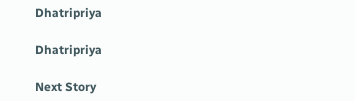Dhatripriya

Dhatripriya

Next Story